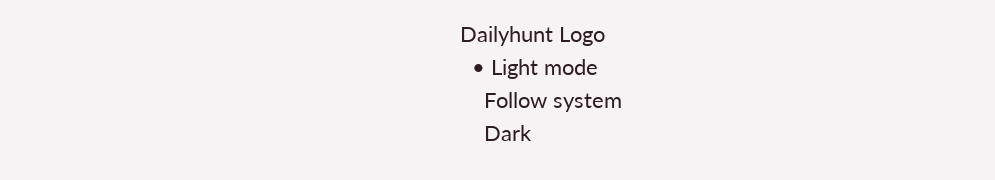Dailyhunt Logo
  • Light mode
    Follow system
    Dark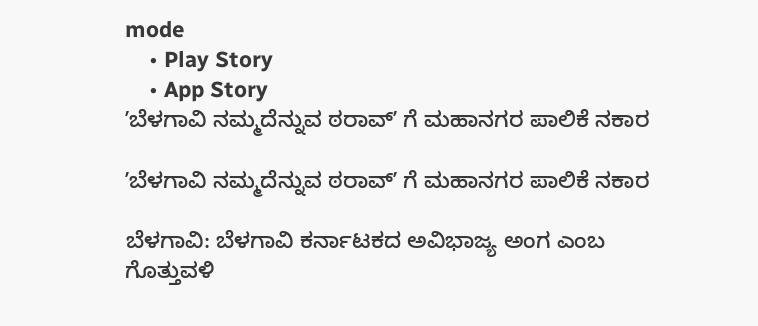mode
    • Play Story
    • App Story
ʼಬೆಳಗಾವಿ ನಮ್ಮದೆನ್ನುವ ಠರಾವ್ʼ ಗೆ ಮಹಾನಗರ ಪಾಲಿಕೆ ನಕಾರ

ʼಬೆಳಗಾವಿ ನಮ್ಮದೆನ್ನುವ ಠರಾವ್ʼ ಗೆ ಮಹಾನಗರ ಪಾಲಿಕೆ ನಕಾರ

ಬೆಳಗಾವಿ: ಬೆಳಗಾವಿ ಕರ್ನಾಟಕದ ಅವಿಭಾಜ್ಯ ಅಂಗ ಎಂಬ ಗೊತ್ತುವಳಿ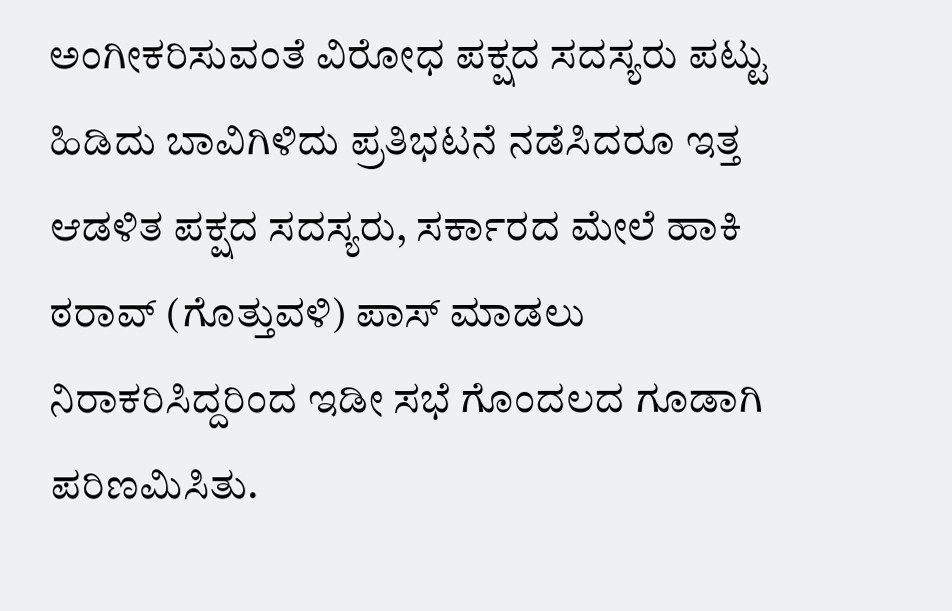ಅಂಗೀಕರಿಸುವಂತೆ ವಿರೋಧ ಪಕ್ಷದ ಸದಸ್ಯರು ಪಟ್ಟು ಹಿಡಿದು ಬಾವಿಗಿಳಿದು ಪ್ರತಿಭಟನೆ ನಡೆಸಿದರೂ ಇತ್ತ ಆಡಳಿತ ಪಕ್ಷದ ಸದಸ್ಯರು, ಸರ್ಕಾರದ‌ ಮೇಲೆ ಹಾಕಿ ಠರಾವ್ (ಗೊತ್ತುವಳಿ) ಪಾಸ್ ಮಾಡಲು ನಿರಾಕರಿಸಿದ್ದರಿಂದ ಇಡೀ ಸಭೆ ಗೊಂದಲದ ಗೂಡಾಗಿ‌ ಪರಿಣಮಿಸಿತು.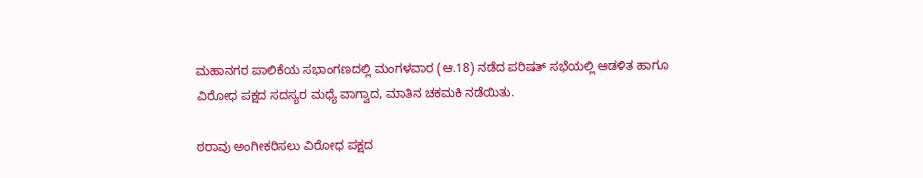ಮಹಾನಗರ ಪಾಲಿಕೆಯ ಸಭಾಂಗಣದಲ್ಲಿ ಮಂಗಳವಾರ (ಆ.18) ನಡೆದ ಪರಿಷತ್ ಸಭೆಯಲ್ಲಿ ಆಡಳಿತ‌ ಹಾಗೂ ವಿರೋಧ ಪಕ್ಷದ ಸದಸ್ಯರ ಮಧ್ಯೆ ವಾಗ್ವಾದ, ಮಾತಿನ ಚಕಮಕಿ ನಡೆಯಿತು.

ಠರಾವು ಅಂಗೀಕರಿಸಲು ವಿರೋಧ ಪಕ್ಷದ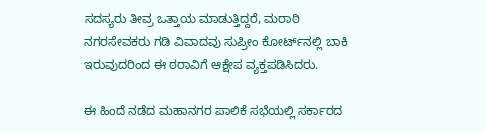ಸದಸ್ಯರು ತೀವ್ರ ಒತ್ತಾಯ ಮಾಡುತ್ತಿದ್ದರೆ, ಮರಾಠಿ ನಗರಸೇವಕರು ಗಡಿ ವಿವಾದವು ಸುಪ್ರೀಂ ಕೋರ್ಟ್‌ನಲ್ಲಿ ಬಾಕಿ ಇರುವುದರಿಂದ ಈ ಠರಾವಿಗೆ ಆಕ್ಷೇಪ ವ್ಯಕ್ತಪಡಿಸಿದರು.

ಈ ಹಿಂದೆ ನಡೆದ ಮಹಾನಗರ ಪಾಲಿಕೆ ಸಭೆಯಲ್ಲಿ ಸರ್ಕಾರದ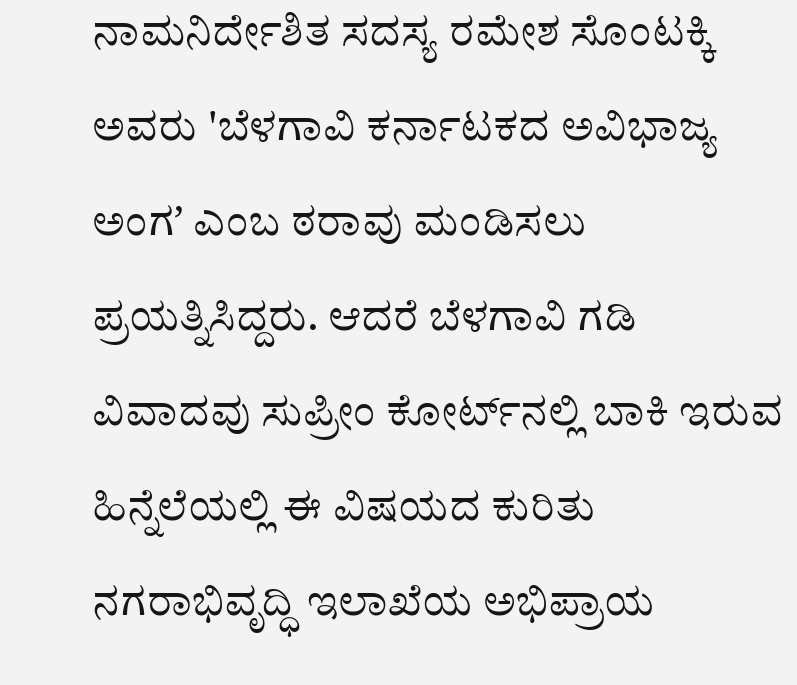ನಾಮನಿರ್ದೇಶಿತ ಸದಸ್ಯ ರಮೇಶ ಸೊಂಟಕ್ಕಿ ಅವರು 'ಬೆಳಗಾವಿ ಕರ್ನಾಟಕದ ಅವಿಭಾಜ್ಯ ಅಂಗʼ ಎಂಬ ಠರಾವು ಮಂಡಿಸಲು ಪ್ರಯತ್ನಿಸಿದ್ದರು. ಆದರೆ ಬೆಳಗಾವಿ ಗಡಿ ವಿವಾದವು ಸುಪ್ರೀಂ ಕೋರ್ಟ್‌ನಲ್ಲಿ ಬಾಕಿ ಇರುವ ಹಿನ್ನೆಲೆಯಲ್ಲಿ ಈ ವಿಷಯದ ಕುರಿತು ನಗರಾಭಿವೃದ್ಧಿ ಇಲಾಖೆಯ ಅಭಿಪ್ರಾಯ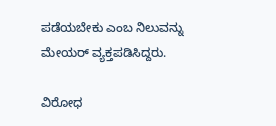ಪಡೆಯಬೇಕು ಎಂಬ ನಿಲುವನ್ನು ಮೇಯರ್ ವ್ಯಕ್ತಪಡಿಸಿದ್ದರು.

ವಿರೋಧ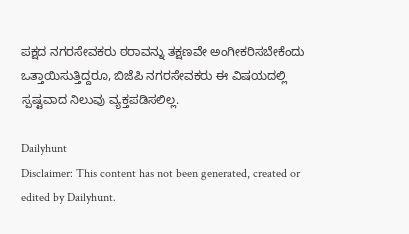ಪಕ್ಷದ ನಗರಸೇವಕರು ಠರಾವನ್ನು ತಕ್ಷಣವೇ ಅಂಗೀಕರಿಸಬೇಕೆಂದು ಒತ್ತಾಯಿಸುತ್ತಿದ್ದರೂ, ಬಿಜೆಪಿ ನಗರಸೇವಕರು ಈ ವಿಷಯದಲ್ಲಿ ಸ್ಪಷ್ಟವಾದ ನಿಲುವು ವ್ಯಕ್ತಪಡಿಸಲಿಲ್ಲ.

Dailyhunt
Disclaimer: This content has not been generated, created or edited by Dailyhunt.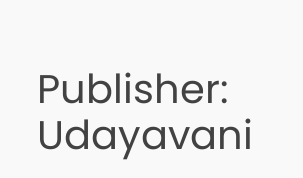Publisher: Udayavani